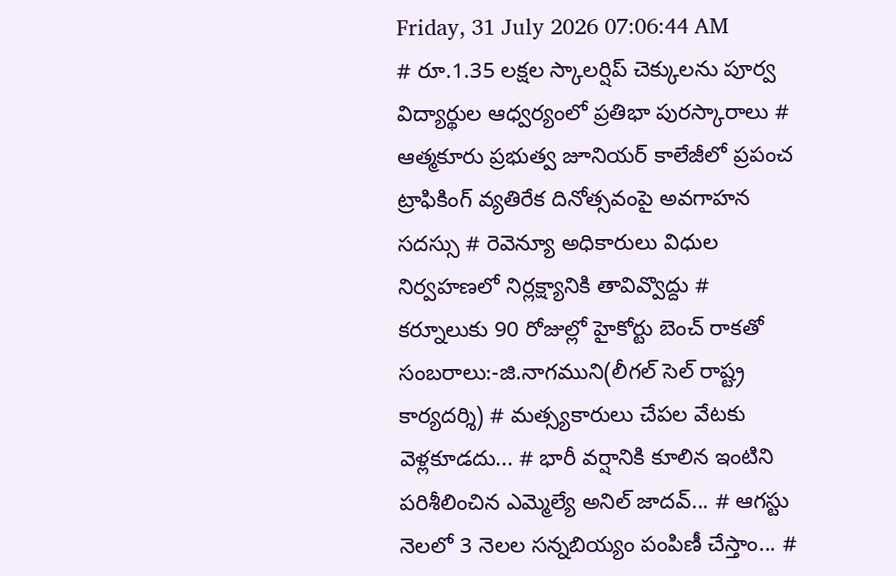Friday, 31 July 2026 07:06:44 AM
# రూ.1.35 లక్షల స్కాలర్షిప్ చెక్కులను పూర్వ విద్యార్థుల ఆధ్వర్యంలో ప్రతిభా పురస్కారాలు # ఆత్మకూరు ప్రభుత్వ జూనియర్ కాలేజీలో ప్రపంచ ట్రాఫికింగ్ వ్యతిరేక దినోత్సవంపై అవగాహన సదస్సు # రెవెన్యూ అధికారులు విధుల నిర్వహణలో నిర్లక్ష్యానికి తావివ్వొద్దు # కర్నూలుకు 90 రోజుల్లో హైకోర్టు బెంచ్ రాకతో సంబరాలు:-జి.నాగముని(లీగల్ సెల్ రాష్ట్ర కార్యదర్శి) # మత్స్యకారులు చేపల వేటకు వెళ్లకూడదు... # భారీ వర్షానికి కూలిన ఇంటిని పరిశీలించిన ఎమ్మెల్యే అనిల్ జాదవ్... # ఆగస్టు నెలలో 3 నెలల సన్నబియ్యం పంపిణీ చేస్తాం... #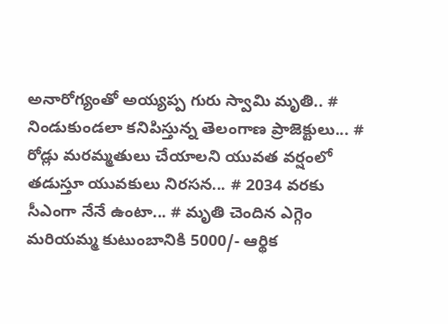అనారోగ్యంతో అయ్యప్ప గురు స్వామి మృతి.. # నిండుకుండలా కనిపిస్తున్న తెలంగాణ ప్రాజెక్టులు... # రోడ్లు మరమ్మతులు చేయాలని యువత వర్షంలో తడుస్తూ యువకులు నిరసన... # 2034 వరకు సీఎంగా నేనే ఉంటా... # మృతి చెందిన ఎగ్గెం మరియమ్మ కుటుంబానికి 5000/- ఆర్థిక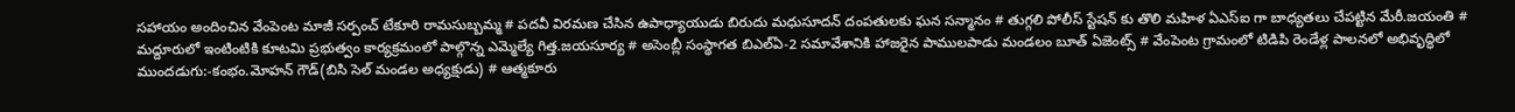సహాయం అందించిన వేంపెంట మాజీ సర్పంచ్ టేకూరి రామసుబ్బమ్మ # పదవీ విరమణ చేసిన ఉపాధ్యాయుడు బిరుదు మధుసూదన్ దంపతులకు ఘన సన్మానం # తుగ్గలి పోలీస్ స్టేషన్ కు తొలి మహిళ ఏఎస్ఐ గా బాధ్యతలు చేపట్టిన మేరీ.జయంతి # మద్దూరులో ఇంటింటికి కూటమి ప్రభుత్వం కార్యక్రమంలో పాల్గొన్న ఎమ్మెల్యే గిత్త.జయసూర్య # అసెంబ్లీ సంస్థాగత బిఎల్ఏ-2 సమావేశానికి హాజరైన పాములపాడు మండలం బూత్ ఏజెంట్స్ # వేంపెంట గ్రామంలో టిడిపి రెండేళ్ల పాలనలో అభివృద్ధిలో ముందడుగు:-కంభం.మోహన్ గౌడ్(బిసి సెల్ మండల అధ్యక్షుడు) # ఆత్మకూరు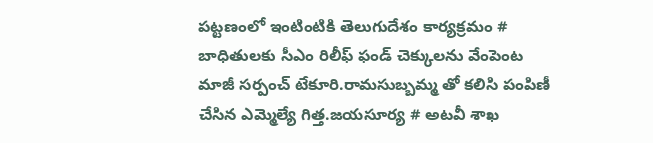పట్టణంలో ఇంటింటికి తెలుగుదేశం కార్యక్రమం # బాధితులకు సీఎం రిలీఫ్ ఫండ్ చెక్కులను వేంపెంట మాజీ సర్పంచ్ టేకూరి.రామసుబ్బమ్మ తో కలిసి పంపిణీ చేసిన ఎమ్మెల్యే గిత్త.జయసూర్య # అటవీ శాఖ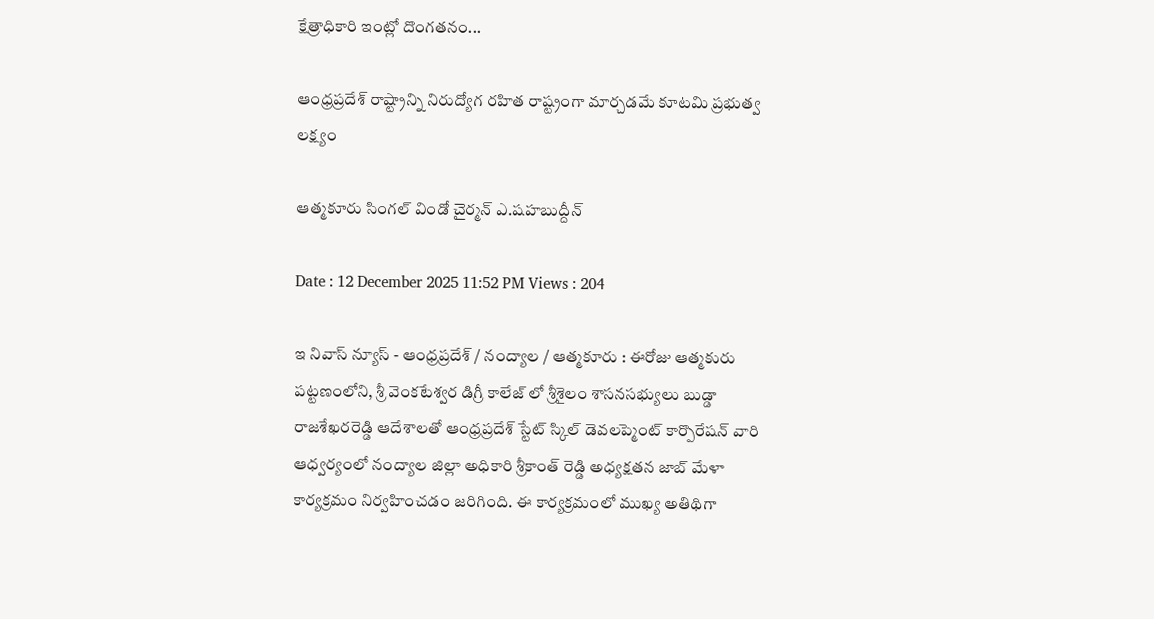క్షేత్రాధికారి ఇంట్లో దొంగతనం...

ఆంధ్రప్రదేశ్ రాష్ట్రాన్ని నిరుద్యోగ రహిత రాష్ట్రంగా మార్చడమే కూటమి ప్రభుత్వ లక్ష్యం

ఆత్మకూరు సింగల్ విండో చైర్మన్ ఎ.షహబుద్దీన్

Date : 12 December 2025 11:52 PM Views : 204

ఇ నివాస్ న్యూస్ - ఆంధ్రప్రదేశ్ / నంద్యాల / ఆత్మకూరు : ఈరోజు ఆత్మకురు పట్టణంలోని, శ్రీ వెంకటేశ్వర డిగ్రీ కాలేజ్ లో శ్రీశైలం శాసనసభ్యులు బుడ్డా రాజశేఖరరెడ్డి ఆదేశాలతో ఆంధ్రప్రదేశ్ స్టేట్ స్కిల్ డెవలప్మెంట్ కార్పొరేషన్ వారి ఆధ్వర్యంలో నంద్యాల జిల్లా అధికారి శ్రీకాంత్ రెడ్డి అధ్యక్షతన జాబ్ మేళా కార్యక్రమం నిర్వహించడం జరిగింది. ఈ కార్యక్రమంలో ముఖ్య అతిథిగా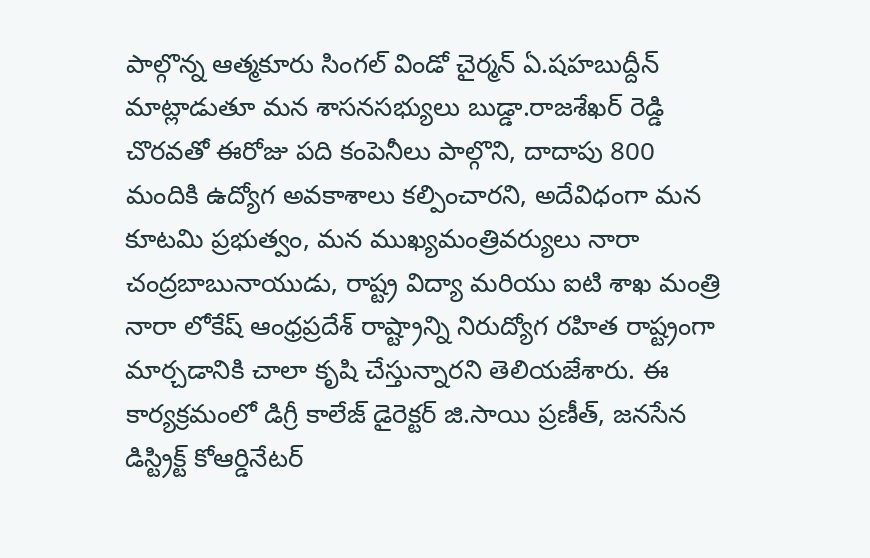పాల్గొన్న ఆత్మకూరు సింగల్ విండో చైర్మన్ ఏ.షహబుద్దీన్ మాట్లాడుతూ మన శాసనసభ్యులు బుడ్డా.రాజశేఖర్ రెడ్డి చొరవతో ఈరోజు పది కంపెనీలు పాల్గొని, దాదాపు 800 మందికి ఉద్యోగ అవకాశాలు కల్పించారని, అదేవిధంగా మన కూటమి ప్రభుత్వం, మన ముఖ్యమంత్రివర్యులు నారా చంద్రబాబునాయుడు, రాష్ట్ర విద్యా మరియు ఐటి శాఖ మంత్రి నారా లోకేష్ ఆంధ్రప్రదేశ్ రాష్ట్రాన్ని నిరుద్యోగ రహిత రాష్ట్రంగా మార్చడానికి చాలా కృషి చేస్తున్నారని తెలియజేశారు. ఈ కార్యక్రమంలో డిగ్రీ కాలేజ్ డైరెక్టర్ జి.సాయి ప్రణీత్, జనసేన డిస్ట్రిక్ట్ కోఆర్డినేటర్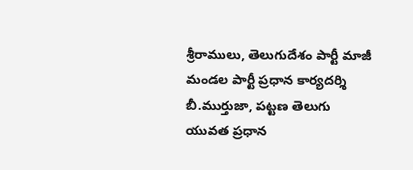శ్రీరాములు, తెలుగుదేశం పార్టీ మాజీ మండల పార్టీ ప్రధాన కార్యదర్శి బీ.ముర్తుజా, పట్టణ తెలుగు యువత ప్రధాన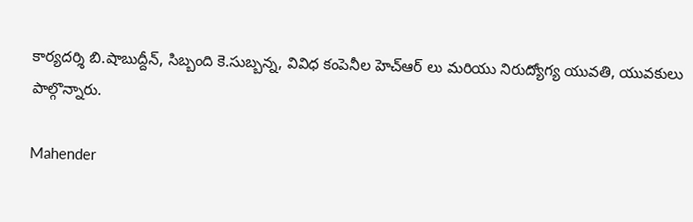కార్యదర్శి బి.షాబుద్దీన్, సిబ్బంది కె.సుబ్బన్న, వివిధ కంపెనీల హెచ్ఆర్ లు మరియు నిరుద్యోగ్య యువతి, యువకులు పాల్గొన్నారు.

Mahender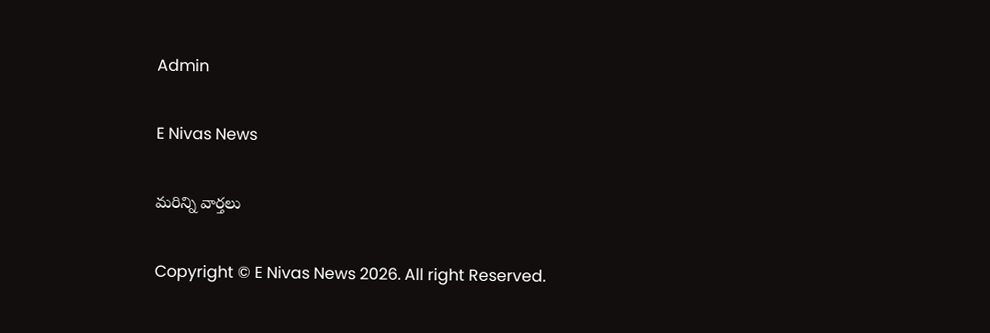Admin

E Nivas News

మరిన్ని వార్తలు

Copyright © E Nivas News 2026. All right Reserved.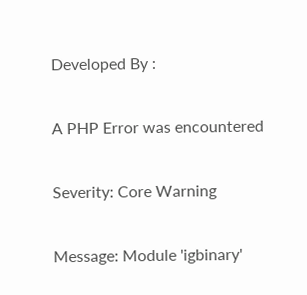Developed By :

A PHP Error was encountered

Severity: Core Warning

Message: Module 'igbinary'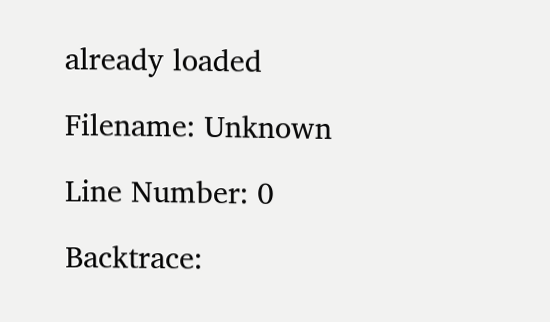already loaded

Filename: Unknown

Line Number: 0

Backtrace: